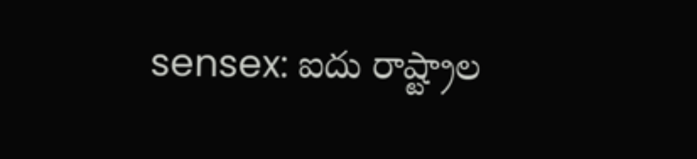sensex: ఐదు రాష్ట్రాల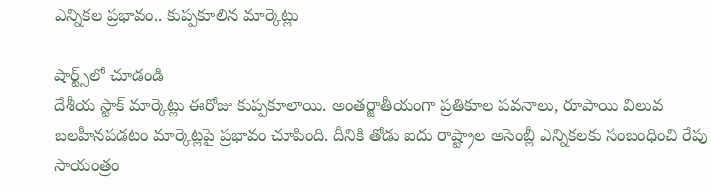ఎన్నికల ప్రభావం.. కుప్పకూలిన మార్కెట్లు

షార్ట్స్‌లో చూడండి
దేశీయ స్టాక్ మార్కెట్లు ఈరోజు కుప్పకూలాయి. అంతర్జాతీయంగా ప్రతికూల పవనాలు, రూపాయి విలువ బలహీనపడటం మార్కెట్లపై ప్రభావం చూపింది. దీనికి తోడు ఐదు రాష్ట్రాల అసెంబ్లీ ఎన్నికలకు సంబంధించి రేపు సాయంత్రం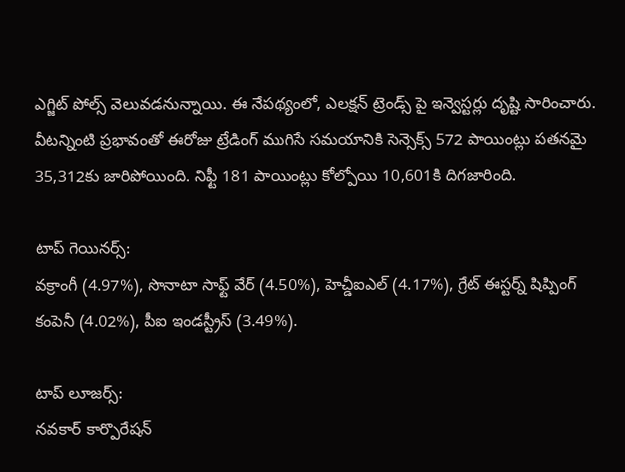ఎగ్జిట్ పోల్స్ వెలువడనున్నాయి. ఈ నేపథ్యంలో, ఎలక్షన్ ట్రెండ్స్ పై ఇన్వెస్టర్లు దృష్టి సారించారు. వీటన్నింటి ప్రభావంతో ఈరోజు ట్రేడింగ్ ముగిసే సమయానికి సెన్సెక్స్ 572 పాయింట్లు పతనమై 35,312కు జారిపోయింది. నిఫ్టీ 181 పాయింట్లు కోల్పోయి 10,601కి దిగజారింది.

టాప్ గెయినర్స్:
వక్రాంగీ (4.97%), సొనాటా సాఫ్ట్ వేర్ (4.50%), హెచ్డీఐఎల్ (4.17%), గ్రేట్ ఈస్టర్న్ షిప్పింగ్ కంపెనీ (4.02%), పీఐ ఇండస్ట్రీస్ (3.49%).

టాప్ లూజర్స్:
నవకార్ కార్పొరేషన్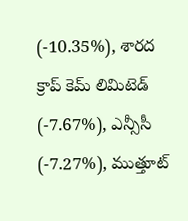(-10.35%), శారద క్రాప్ కెమ్ లిమిటెడ్ (-7.67%), ఎన్సీసీ (-7.27%), ముత్తూట్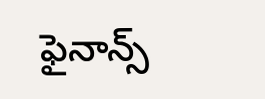ఫైనాన్స్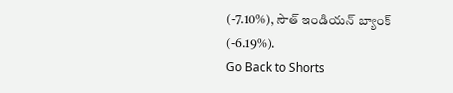(-7.10%), సౌత్ ఇండియన్ బ్యాంక్ (-6.19%).
Go Back to Shorts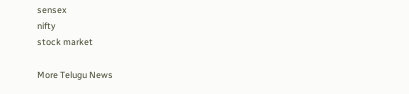sensex
nifty
stock market

More Telugu News